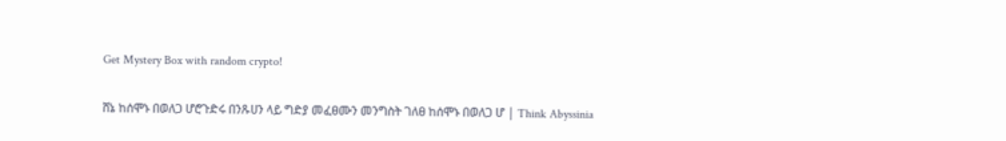Get Mystery Box with random crypto!

ሸኔ ከሰሞኑ በወለጋ ሆሮጉድሩ በንጹሀን ላይ ግድያ መፈፀሙን መንግስት ገለፀ ከሰሞኑ በወለጋ ሆ | Think Abyssinia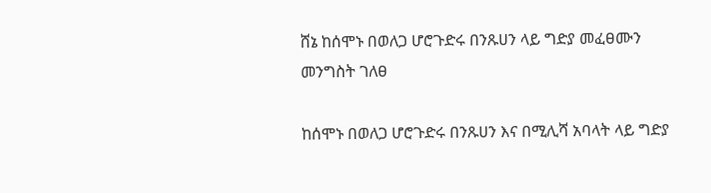ሸኔ ከሰሞኑ በወለጋ ሆሮጉድሩ በንጹሀን ላይ ግድያ መፈፀሙን መንግስት ገለፀ

ከሰሞኑ በወለጋ ሆሮጉድሩ በንጹሀን እና በሚሊሻ አባላት ላይ ግድያ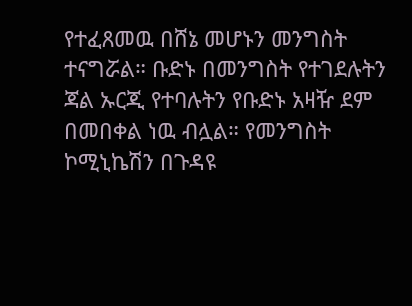የተፈጸመዉ በሸኔ መሆኑን መንግስት ተናግሯል። ቡድኑ በመንግስት የተገደሉትን ጃል ኡርጂ የተባሉትን የቡድኑ አዛዥ ደም በመበቀል ነዉ ብሏል። የመንግስት ኮሚኒኬሽን በጉዳዩ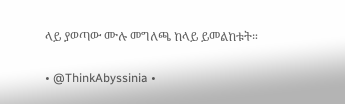ላይ ያወጣው ሙሉ መግለጫ ከላይ ይመልከቱት።

• @ThinkAbyssinia •